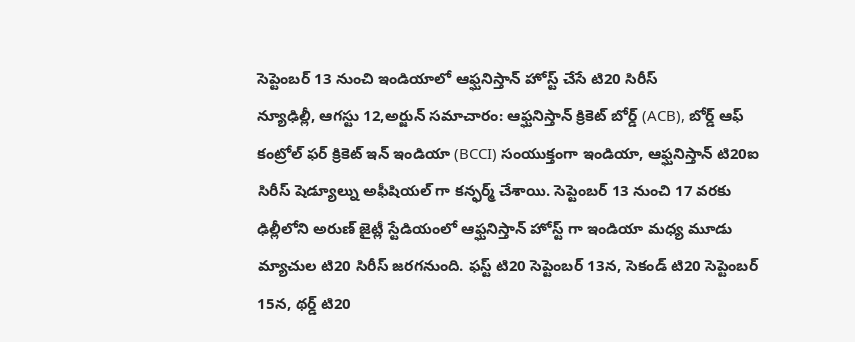సెప్టెంబర్ 13 నుంచి ఇండియాలో ఆఫ్ఘనిస్తాన్ హోస్ట్ చేసే టి20 సిరీస్
న్యూఢిల్లీ, ఆగస్టు 12,అర్జున్ సమాచారం: ఆఫ్ఘనిస్తాన్ క్రికెట్ బోర్డ్ (ACB), బోర్డ్ ఆఫ్ కంట్రోల్ ఫర్ క్రికెట్ ఇన్ ఇండియా (BCCI) సంయుక్తంగా ఇండియా, ఆఫ్ఘనిస్తాన్ టి20ఐ సిరీస్ షెడ్యూల్ను అఫీషియల్ గా కన్ఫర్మ్ చేశాయి. సెప్టెంబర్ 13 నుంచి 17 వరకు ఢిల్లీలోని అరుణ్ జైట్లీ స్టేడియంలో ఆఫ్ఘనిస్తాన్ హోస్ట్ గా ఇండియా మధ్య మూడు మ్యాచుల టి20 సిరీస్ జరగనుంది. ఫస్ట్ టి20 సెప్టెంబర్ 13న, సెకండ్ టి20 సెప్టెంబర్ 15న, థర్డ్ టి20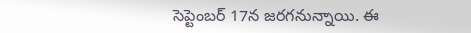సెప్టెంబర్ 17న జరగనున్నాయి. ఈ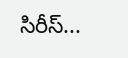సిరీస్...